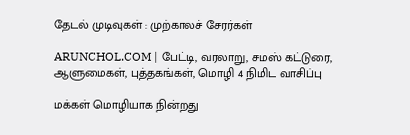தேடல் முடிவுகள் : முற்காலச் சேரர்கள்

ARUNCHOL.COM | பேட்டி, வரலாறு, சமஸ் கட்டுரை, ஆளுமைகள், புத்தகங்கள், மொழி 4 நிமிட வாசிப்பு

மக்கள் மொழியாக நின்றது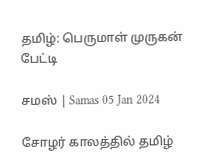தமிழ்: பெருமாள் முருகன் பேட்டி

சமஸ் | Samas 05 Jan 2024

சோழர் காலத்தில் தமிழ்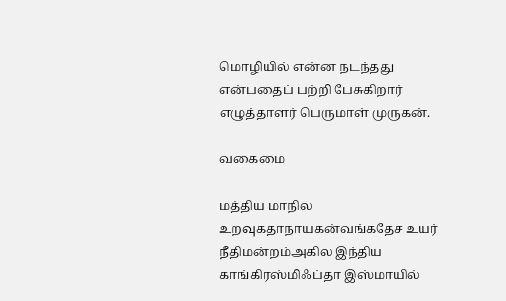மொழியில் என்ன நடந்தது என்பதைப் பற்றி பேசுகிறார் எழுத்தாளர் பெருமாள் முருகன்.

வகைமை

மத்திய மாநில உறவுகதாநாயகன்வங்கதேச உயர் நீதிமன்றம்அகில இந்திய காங்கிரஸ்மிஃப்தா இஸ்மாயில்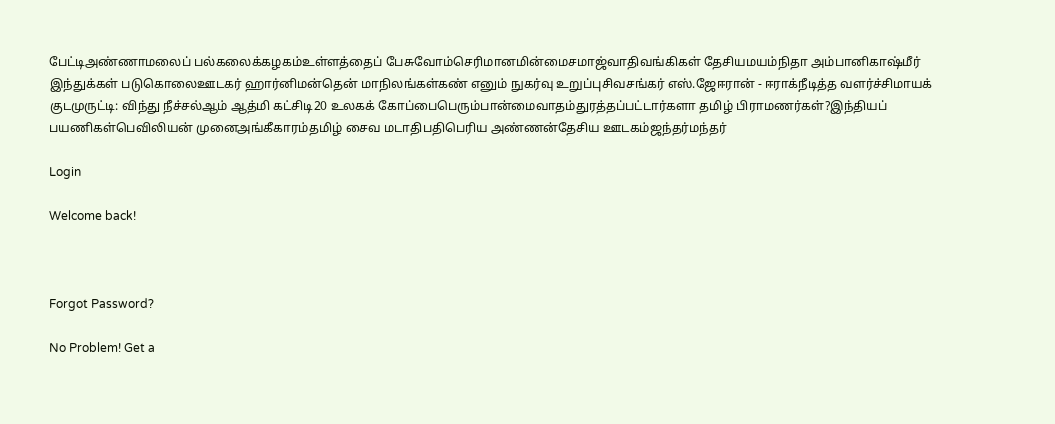பேட்டிஅண்ணாமலைப் பல்கலைக்கழகம்உள்ளத்தைப் பேசுவோம்செரிமானமின்மைசமாஜ்வாதிவங்கிகள் தேசியமயம்நிதா அம்பானிகாஷ்மீர் இந்துக்கள் படுகொலைஊடகர் ஹார்னிமன்தென் மாநிலங்கள்கண் எனும் நுகர்வு உறுப்புசிவசங்கர் எஸ்.ஜேஈரான் - ஈராக்நீடித்த வளர்ச்சிமாயக் குடமுருட்டி: விந்து நீச்சல்ஆம் ஆத்மி கட்சிடி20 உலகக் கோப்பைபெரும்பான்மைவாதம்துரத்தப்பட்டார்களா தமிழ் பிராமணர்கள்?இந்தியப் பயணிகள்பெவிலியன் முனைஅங்கீகாரம்தமிழ் சைவ மடாதிபதிபெரிய அண்ணன்தேசிய ஊடகம்ஜந்தர்மந்தர்

Login

Welcome back!



Forgot Password?

No Problem! Get a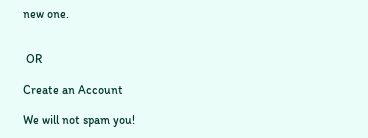new one.


 OR

Create an Account

We will not spam you!